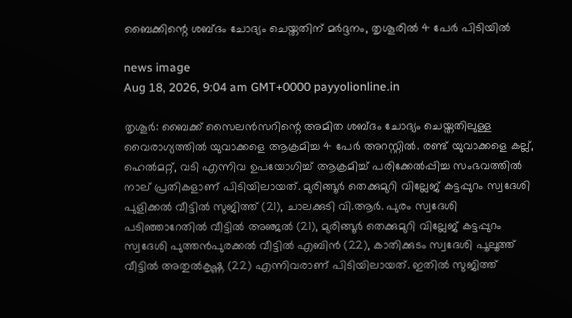ബൈക്കിന്റെ ശബ്ദം ചോദ്യം ചെയ്തതിന് മർദ്ദനം, തൃശൂരിൽ 4 പേർ പിടിയിൽ

news image
Aug 18, 2026, 9:04 am GMT+0000 payyolionline.in

തൃശൂർ: ബൈക്ക് സൈലൻസറിന്റെ അമിത ശബ്ദം ചോദ്യം ചെയ്തതിലുള്ള വൈരാഗ്യത്തിൽ യുവാക്കളെ ആക്രമിച്ച 4 പേർ അറസ്റ്റിൽ. രണ്ട് യുവാക്കളെ കല്ല്, ഹെൽമറ്റ്, വടി എന്നിവ ഉപയോഗിച്ച് ആക്രമിച്ച് പരിക്കേൽപ്പിച്ച സംഭവത്തിൽ നാല് പ്രതികളാണ് പിടിയിലായത്. മുരിങ്ങൂർ തെക്കുമുറി വില്ലേജ് കട്ടപ്പുറം സ്വദേശി പുളിക്കൽ വീട്ടിൽ സുജിത്ത് (21), ചാലക്കുടി വി.ആർ. പുരം സ്വദേശി പടിഞ്ഞാറേതിൽ വീട്ടിൽ അഞ്ജൽ (21), മുരിങ്ങൂർ തെക്കുമുറി വില്ലേജ് കട്ടപ്പുറം സ്വദേശി പുത്തൻപുരക്കൽ വീട്ടിൽ എബിൻ (22), കാതിക്കുടം സ്വദേശി പൂലൂത്ത് വീട്ടിൽ അതുൽകൃഷ്ണ (22) എന്നിവരാണ് പിടിയിലായത്. ഇതിൽ സുജിത്ത്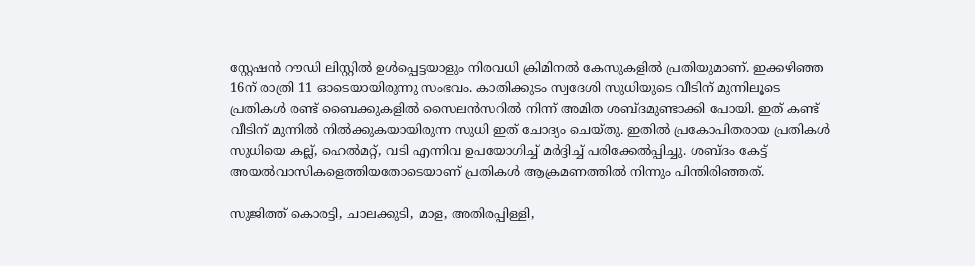സ്റ്റേഷൻ റൗഡി ലിസ്റ്റിൽ ഉൾപ്പെട്ടയാളും നിരവധി ക്രിമിനൽ കേസുകളിൽ പ്രതിയുമാണ്. ഇക്കഴിഞ്ഞ 16ന് രാത്രി 11 ഓടെയായിരുന്നു സംഭവം. കാതിക്കുടം സ്വദേശി സുധിയുടെ വീടിന് മുന്നിലൂടെ പ്രതികൾ രണ്ട് ബൈക്കുകളിൽ സൈലൻസറിൽ നിന്ന് അമിത ശബ്ദമുണ്ടാക്കി പോയി. ഇത് കണ്ട് വീടിന് മുന്നിൽ നിൽക്കുകയായിരുന്ന സുധി ഇത് ചോദ്യം ചെയ്തു. ഇതിൽ പ്രകോപിതരായ പ്രതികൾ സുധിയെ കല്ല്, ഹെൽമറ്റ്, വടി എന്നിവ ഉപയോഗിച്ച് മർദ്ദിച്ച് പരിക്കേൽപ്പിച്ചു. ശബ്ദം കേട്ട് അയൽവാസികളെത്തിയതോടെയാണ് പ്രതികൾ ആക്രമണത്തിൽ നിന്നും പിന്തിരിഞ്ഞത്.

സുജിത്ത് കൊരട്ടി, ചാലക്കുടി, മാള, അതിരപ്പിള്ളി,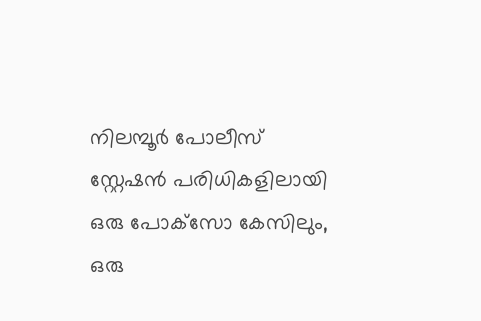നിലമ്പൂർ പോലീസ് സ്റ്റേഷൻ പരിധികളിലായി ഒരു പോക്‌സോ കേസിലും, ഒരു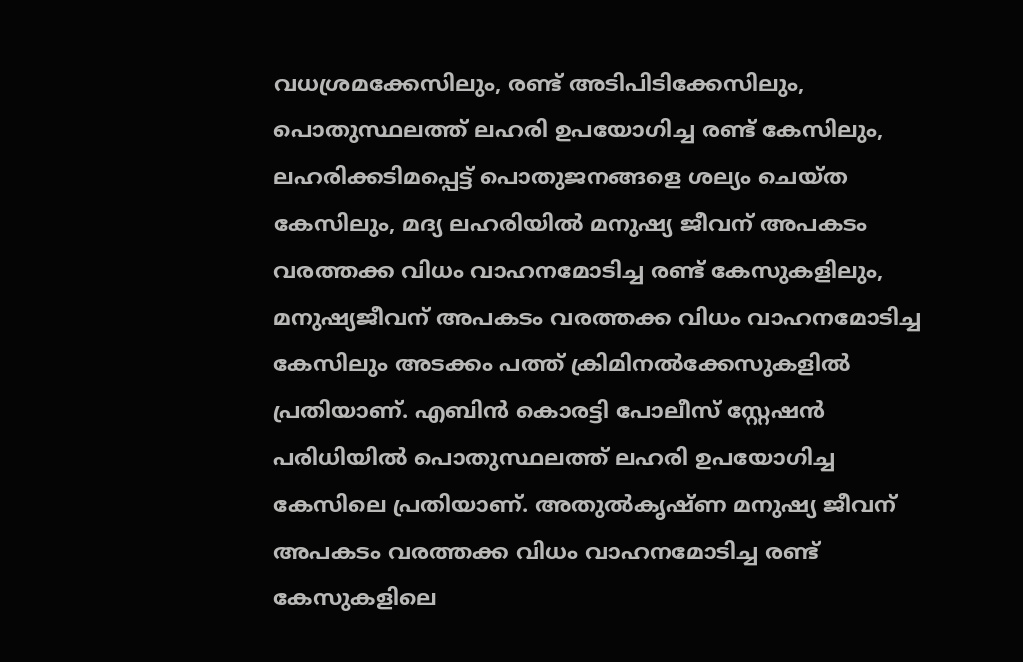വധശ്രമക്കേസിലും, രണ്ട് അടിപിടിക്കേസിലും, പൊതുസ്ഥലത്ത് ലഹരി ഉപയോഗിച്ച രണ്ട് കേസിലും, ലഹരിക്കടിമപ്പെട്ട് പൊതുജനങ്ങളെ ശല്യം ചെയ്ത കേസിലും, മദ്യ ലഹരിയിൽ മനുഷ്യ ജീവന് അപകടം വരത്തക്ക വിധം വാഹനമോടിച്ച രണ്ട് കേസുകളിലും, മനുഷ്യജീവന് അപകടം വരത്തക്ക വിധം വാഹനമോടിച്ച കേസിലും അടക്കം പത്ത് ക്രിമിനൽക്കേസുകളിൽ പ്രതിയാണ്. എബിൻ കൊരട്ടി പോലീസ് സ്റ്റേഷൻ പരിധിയിൽ പൊതുസ്ഥലത്ത് ലഹരി ഉപയോഗിച്ച കേസിലെ പ്രതിയാണ്. അതുൽകൃഷ്ണ മനുഷ്യ ജീവന് അപകടം വരത്തക്ക വിധം വാഹനമോടിച്ച രണ്ട് കേസുകളിലെ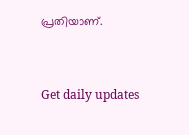പ്രതിയാണ്.



Get daily updates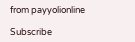from payyolionline

Subscribe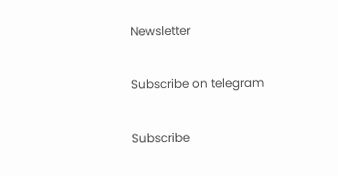Newsletter

Subscribe on telegram

Subscribe